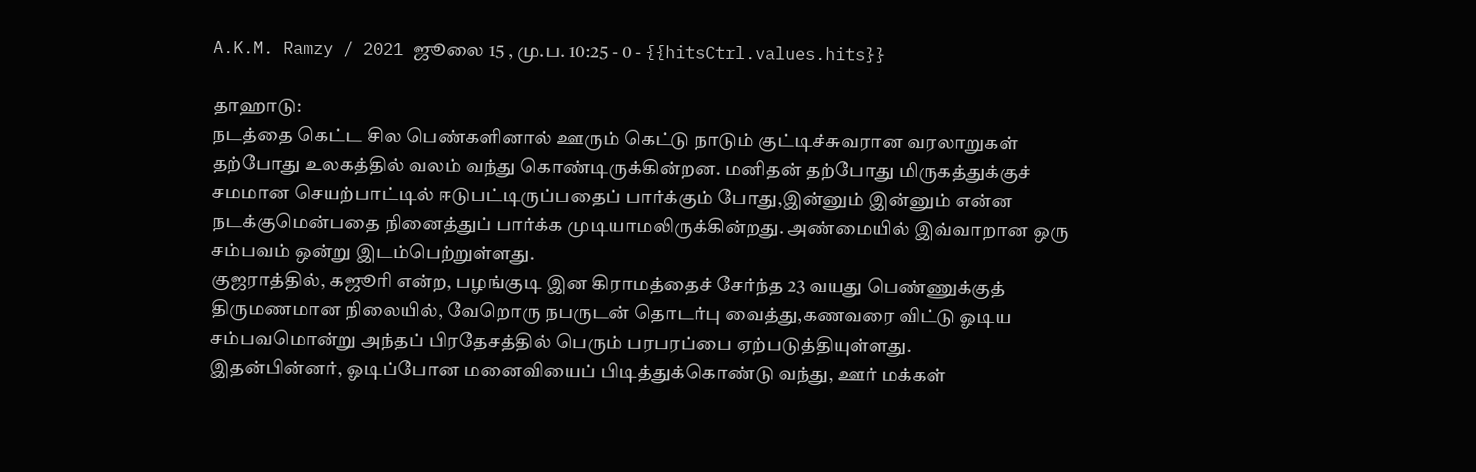A.K.M. Ramzy / 2021 ஜூலை 15 , மு.ப. 10:25 - 0 - {{hitsCtrl.values.hits}}

தாஹாடு:
நடத்தை கெட்ட சில பெண்களினால் ஊரும் கெட்டு நாடும் குட்டிச்சுவரான வரலாறுகள் தற்போது உலகத்தில் வலம் வந்து கொண்டிருக்கின்றன. மனிதன் தற்போது மிருகத்துக்குச் சமமான செயற்பாட்டில் ஈடுபட்டிருப்பதைப் பார்க்கும் போது,இன்னும் இன்னும் என்ன நடக்குமென்பதை நினைத்துப் பார்க்க முடியாமலிருக்கின்றது. அண்மையில் இவ்வாறான ஒரு சம்பவம் ஒன்று இடம்பெற்றுள்ளது.
குஜராத்தில், கஜூரி என்ற, பழங்குடி இன கிராமத்தைச் சேர்ந்த 23 வயது பெண்ணுக்குத் திருமணமான நிலையில், வேறொரு நபருடன் தொடர்பு வைத்து,கணவரை விட்டு ஓடிய சம்பவமொன்று அந்தப் பிரதேசத்தில் பெரும் பரபரப்பை ஏற்படுத்தியுள்ளது.
இதன்பின்னர், ஓடிப்போன மனைவியைப் பிடித்துக்கொண்டு வந்து, ஊர் மக்கள்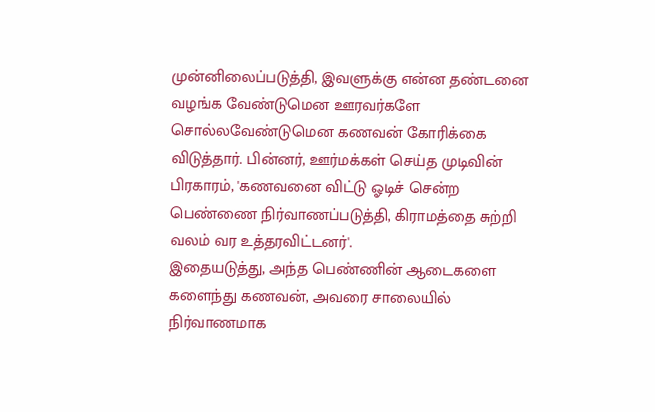முன்னிலைப்படுத்தி, இவளுக்கு என்ன தண்டனை வழங்க வேண்டுமென ஊரவர்களே சொல்லவேண்டுமென கணவன் கோரிக்கை விடுத்தார். பின்னர், ஊர்மக்கள் செய்த முடிவின் பிரகாரம், 'கணவனை விட்டு ஓடிச் சென்ற பெண்ணை நிர்வாணப்படுத்தி, கிராமத்தை சுற்றி வலம் வர உத்தரவிட்டனர்'.
இதையடுத்து, அந்த பெண்ணின் ஆடைகளை களைந்து கணவன், அவரை சாலையில் நிர்வாணமாக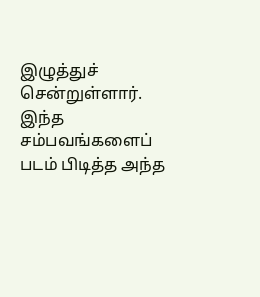இழுத்துச் சென்றுள்ளார். இந்த சம்பவங்களைப் படம் பிடித்த அந்த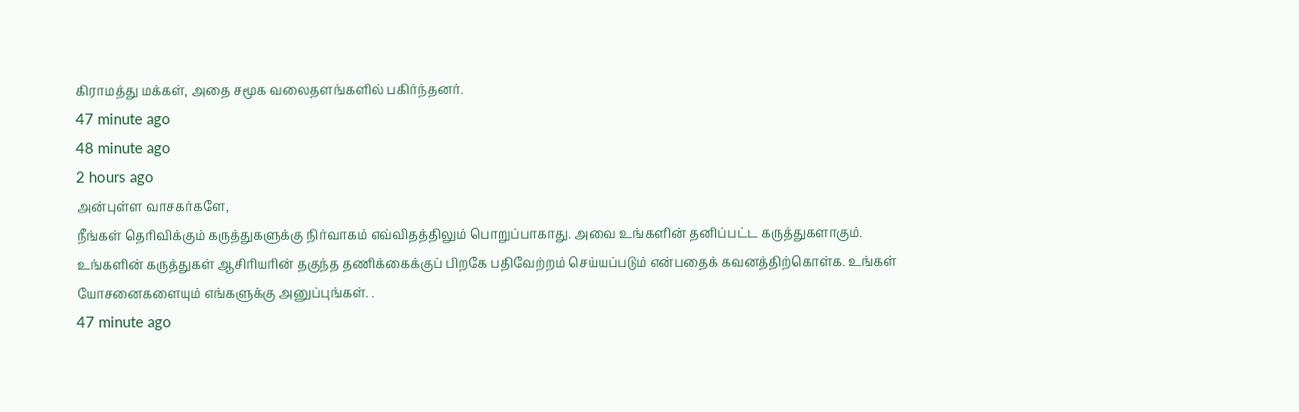கிராமத்து மக்கள், அதை சமூக வலைதளங்களில் பகிர்ந்தனர்.
47 minute ago
48 minute ago
2 hours ago
அன்புள்ள வாசகர்களே,
நீங்கள் தெரிவிக்கும் கருத்துகளுக்கு நிர்வாகம் எவ்விதத்திலும் பொறுப்பாகாது. அவை உங்களின் தனிப்பட்ட கருத்துகளாகும். உங்களின் கருத்துகள் ஆசிரியரின் தகுந்த தணிக்கைக்குப் பிறகே பதிவேற்றம் செய்யப்படும் என்பதைக் கவனத்திற்கொள்க. உங்கள் யோசனைகளையும் எங்களுக்கு அனுப்புங்கள். .
47 minute ago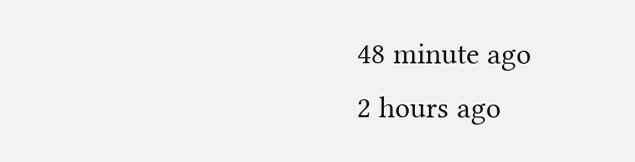48 minute ago
2 hours ago